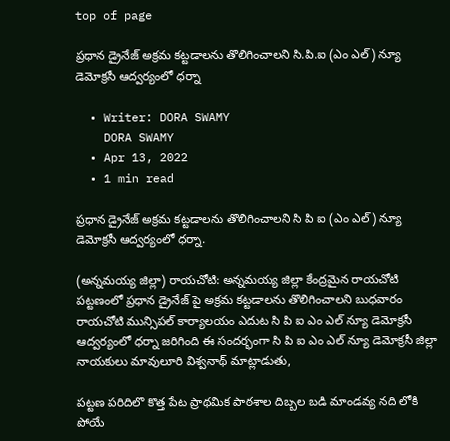top of page

ప్రధాన డ్రైనేజ్ అక్రమ కట్టడాలను తొలిగించాలని సి.పి.ఐ (ఎం ఎల్) న్యూ డెమోక్రసీ ఆద్వర్యంలో ధర్నా

  • Writer: DORA SWAMY
    DORA SWAMY
  • Apr 13, 2022
  • 1 min read

ప్రధాన డ్రైనేజ్ అక్రమ కట్టడాలను తొలిగించాలని సి పి ఐ (ఎం ఎల్) న్యూ డెమోక్రసీ ఆద్వర్యంలో ధర్నా.

(అన్నమయ్య జిల్లా) రాయచోటి: అన్నమయ్య జిల్లా కేంద్రమైన రాయచోటి పట్టణంలో ప్రధాన డ్రైనేజ్ పై అక్రమ కట్టడాలను తొలిగించాలని బుధవారం రాయచోటి మున్సిపల్ కార్యాలయం ఎదుట సి పి ఐ ఎం ఎల్ న్యూ డెమోక్రసీ ఆద్వర్యంలో ధర్నా జరిగింది ఈ సందర్భంగా సి పి ఐ ఎం ఎల్ న్యూ డెమోక్రసీ జిల్లా నాయకులు మావులూరి విశ్వనాథ్ మాట్లాడుతు,

పట్టణ పరిదిలొ కొత్త పేట ప్రాథమిక పాఠశాల దిబ్బల బడి మాండవ్య నది లోకి పోయే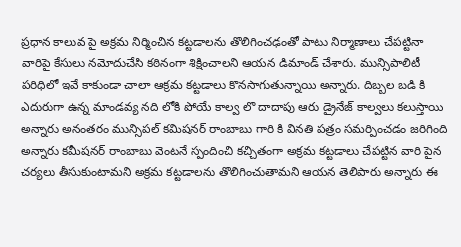ప్రధాన కాలువ పై అక్రమ నిర్మించిన కట్టడాలను తొలిగించఢంతో పాటు నిర్మాణాలు చేపట్టినా వారిపై కేసులు నమోదుచేసి కఠినంగా శిక్షించాలని ఆయన డిమాండ్ చేశారు. మున్సిపాలిటీ పరిధిలో ఇవే కాకుండా చాలా ఆక్రమ కట్టడాలు కొనసాగుతున్నాయి అన్నారు. దిబ్బల బడి కి ఎదురుగా ఉన్న మాండవ్య నది లోకి పోయే కాల్వ లొ దాదాపు ఆరు డ్రైనేజ్ కాల్వలు కలుస్తాయి అన్నారు అనంతరం మున్సిపల్ కమిషనర్ రాంబాబు గారి కి వినతి పత్రం సమర్పించడం జరిగింది అన్నారు కమీషనర్ ‌రాంబాబు వెంటనే స్పందించి కచ్చితంగా అక్రమ కట్టడాలు చేపట్టిన వారి పైన చర్యలు తీసుకుంటామని అక్రమ కట్టడాలను తొలిగించుతామని ఆయన తెలిపారు అన్నారు ఈ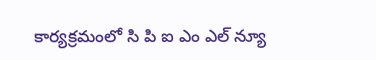కార్యక్రమంలో సి పి ఐ ఎం ఎల్ న్యూ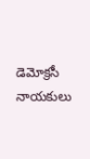డెమోక్రసీ నాయకులు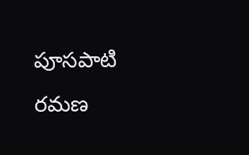పూసపాటి రమణ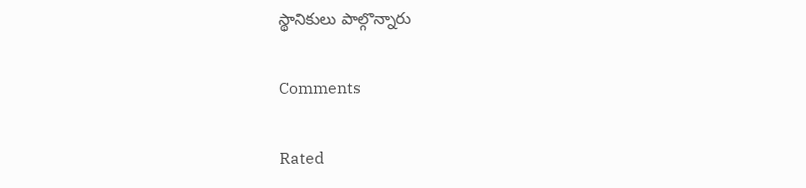స్థానికులు పాల్గొన్నారు

Comments

Rated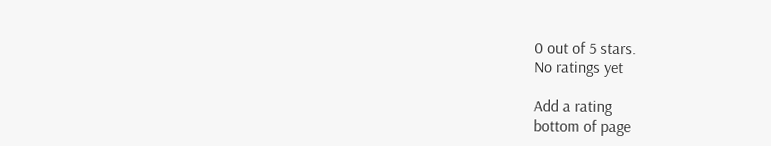0 out of 5 stars.
No ratings yet

Add a rating
bottom of page